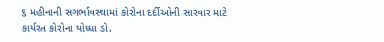૬ મહીનાની સગર્ભાવસ્થામાં કોરોના દર્દીઓની સારવાર માટે કાર્યરત કોરોના યોધ્ધા ડો.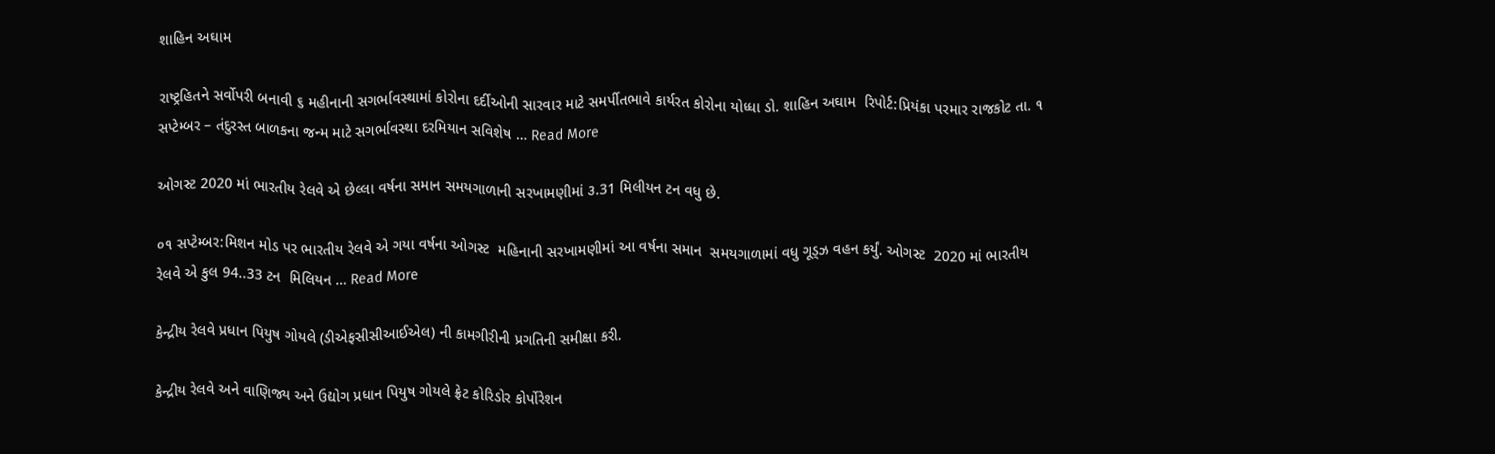શાહિન અઘામ

રાષ્ટ્રહિતને સર્વોપરી બનાવી ૬ મહીનાની સગર્ભાવસ્થામાં કોરોના દર્દીઓની સારવાર માટે સમર્પીતભાવે કાર્યરત કોરોના યોધ્ધા ડો. શાહિન અઘામ  રિપોર્ટ:પ્રિયંકા પરમાર રાજકોટ તા. ૧ સપ્ટેમ્બર – તંદુરસ્ત બાળકના જન્મ માટે સગર્ભાવસ્થા દરમિયાન સવિશેષ … Read More

ઓગસ્ટ 2020 માં ભારતીય રેલવે એ છેલ્લા વર્ષના સમાન સમયગાળાની સરખામણીમાં ૩.31 મિલીયન ટન વધુ છે.

૦૧ સપ્ટેમ્બર:મિશન મોડ પર ભારતીય રેલવે એ ગયા વર્ષના ઓગસ્ટ  મહિનાની સરખામણીમાં આ વર્ષના સમાન  સમયગાળામાં વધુ ગૂડ્ઝ વહન કર્યું. ઓગસ્ટ  2020 માં ભારતીય રેલવે એ કુલ 94..33 ટન  મિલિયન … Read More

કેન્દ્રીય રેલવે પ્રધાન પિયુષ ગોયલે (ડીએફસીસીઆઈએલ) ની કામગીરીની પ્રગતિની સમીક્ષા કરી.

કેન્દ્રીય રેલવે અને વાણિજ્ય અને ઉદ્યોગ પ્રધાન પિયુષ ગોયલે ફ્રેટ કોરિડોર કોર્પોરેશન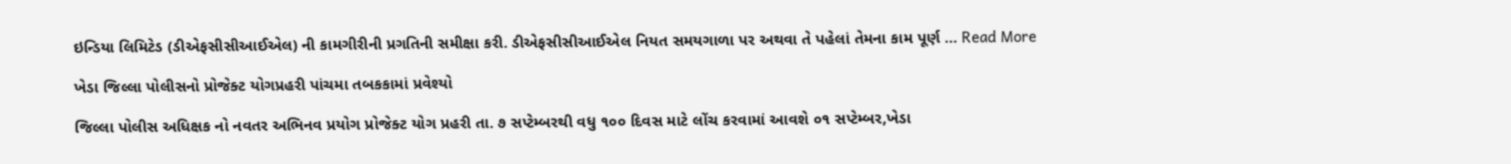ઇન્ડિયા લિમિટેડ (ડીએફસીસીઆઈએલ) ની કામગીરીની પ્રગતિની સમીક્ષા કરી. ડીએફસીસીઆઈએલ નિયત સમયગાળા પર અથવા તે પહેલાં તેમના કામ પૂર્ણ … Read More

ખેડા જિલ્લા પોલીસનો પ્રોજેક્ટ યોગપ્રહરી પાંચમા તબકકામાં પ્રવેશ્યો

જિલ્લા પોલીસ અધિક્ષક નો નવતર અભિનવ પ્રયોગ પ્રોજેક્ટ યોગ પ્રહરી તા. ૭ સપ્ટેમ્બરથી વધુ ૧૦૦ દિવસ માટે લોંચ કરવામાં આવશે ૦૧ સપ્ટેમ્બર,ખેડા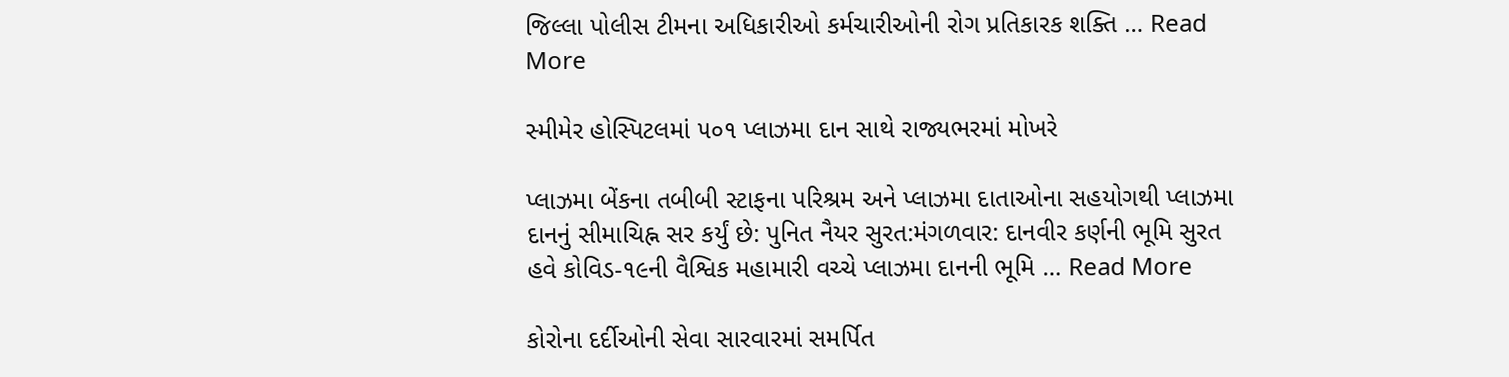જિલ્લા પોલીસ ટીમના અધિકારીઓ કર્મચારીઓની રોગ પ્રતિકારક શક્તિ … Read More

સ્મીમેર હોસ્પિટલમાં ૫૦૧ પ્લાઝમા દાન સાથે રાજ્યભરમાં મોખરે

પ્લાઝમા બેંકના તબીબી સ્ટાફના પરિશ્રમ અને પ્લાઝમા દાતાઓના સહયોગથી પ્લાઝમા દાનનું સીમાચિહ્ન સર કર્યું છે: પુનિત નૈયર સુરત:મંગળવાર: દાનવીર કર્ણની ભૂમિ સુરત હવે કોવિડ-૧૯ની વૈશ્વિક મહામારી વચ્ચે પ્લાઝમા દાનની ભૂમિ … Read More

કોરોના દર્દીઓની સેવા સારવારમાં સમર્પિત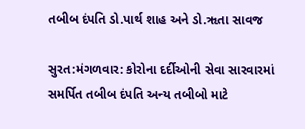તબીબ દંપતિ ડો.પાર્થ શાહ અને ડો.ૠતા સાવજ

સુરત:મંગળવાર: કોરોના દર્દીઓની સેવા સારવારમાં સમર્પિત તબીબ દંપતિ અન્ય તબીબો માટે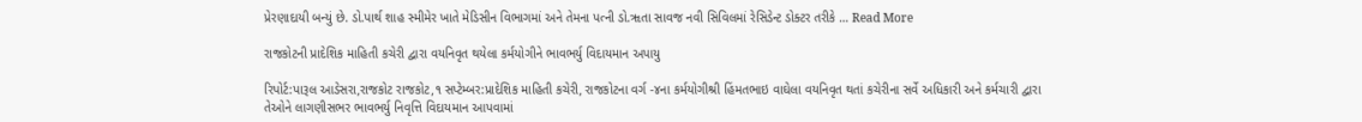પ્રેરણાદાયી બન્યું છે. ડો.પાર્થ શાહ સ્મીમેર ખાતે મેડિસીન વિભાગમાં અને તેમના પત્ની ડો.ૠતા સાવજ નવી સિવિલમાં રેસિડેન્ટ ડોક્ટર તરીકે … Read More

રાજકોટની પ્રાદેશિક માહિતી કચેરી દ્વારા વયનિવૃત થયેલા કર્મયોગીને ભાવભર્યુ વિદાયમાન અપાયુ

રિપોર્ટ:પારૂલ આડેસરા,રાજકોટ રાજકોટ,૧ સપ્ટેમ્બર:પ્રાદેશિક માહિતી કચેરી, રાજકોટના વર્ગ -૪ના કર્મયોગીશ્રી હિંમતભાઇ વાઘેલા વયનિવૃત થતાં કચેરીના સર્વે અધિકારી અને કર્મચારી દ્વારા તેઓને લાગણીસભર ભાવભર્યુ નિવૃત્તિ વિદાયમાન આપવામાં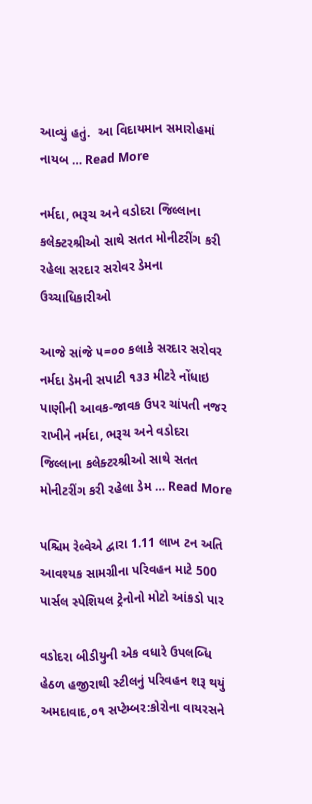આવ્યું હતું.  આ વિદાયમાન સમારોહમાં નાયબ … Read More

નર્મદા, ભરૂચ અને વડોદરા જિલ્લાના કલેક્ટરશ્રીઓ સાથે સતત મોનીટરીંગ કરી રહેલા સરદાર સરોવર ડેમના ઉચ્ચાધિકારીઓ

આજે સાંજે ૫=૦૦ કલાકે સરદાર સરોવર નર્મદા ડેમની સપાટી ૧૩૩ મીટરે નોંધાઇ પાણીની આવક-જાવક ઉપર ચાંપતી નજર રાખીને નર્મદા, ભરૂચ અને વડોદરા જિલ્લાના કલેક્ટરશ્રીઓ સાથે સતત મોનીટરીંગ કરી રહેલા ડેમ … Read More

પશ્ચિમ રેલ્વેએ દ્વારા 1.11 લાખ ટન અતિ આવશ્યક સામગ્રીના પરિવહન માટે 500 પાર્સલ સ્પેશિયલ ટ્રેનોનો મોટો આંકડો પાર

વડોદરા બીડીયુની એક વધારે ઉપલબ્ધિ હેઠળ હજીરાથી સ્ટીલનું પરિવહન શરૂ થયું અમદાવાદ,૦૧ સપ્ટેમ્બર:કોરોના વાયરસને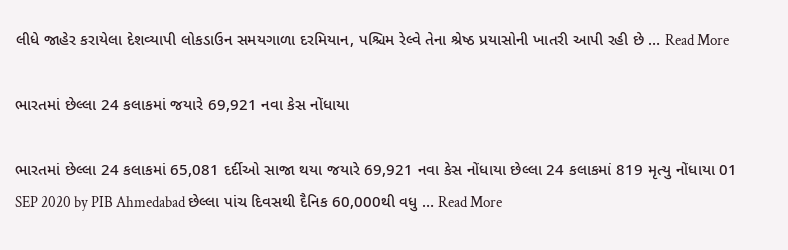લીધે જાહેર કરાયેલા દેશવ્યાપી લોકડાઉન સમયગાળા દરમિયાન, પશ્ચિમ રેલ્વે તેના શ્રેષ્ઠ પ્રયાસોની ખાતરી આપી રહી છે … Read More

ભારતમાં છેલ્લા 24 કલાકમાં જયારે 69,921 નવા કેસ નોંધાયા

ભારતમાં છેલ્લા 24 કલાકમાં 65,081 દર્દીઓ સાજા થયા જયારે 69,921 નવા કેસ નોંધાયા છેલ્લા 24 કલાકમાં 819 મૃત્યુ નોંધાયા 01 SEP 2020 by PIB Ahmedabad છેલ્લા પાંચ દિવસથી દૈનિક 60,000થી વધુ … Read More